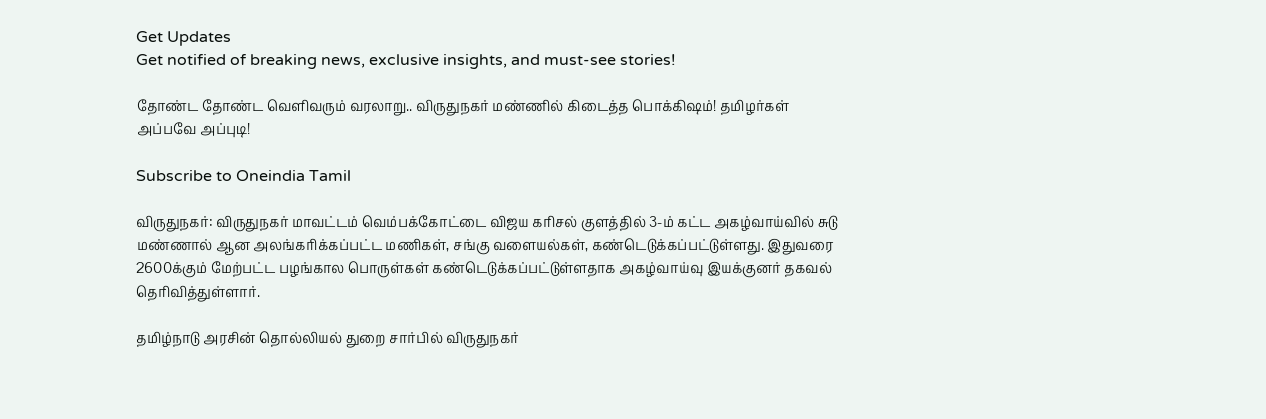Get Updates
Get notified of breaking news, exclusive insights, and must-see stories!

தோண்ட தோண்ட வெளிவரும் வரலாறு.. விருதுநகர் மண்ணில் கிடைத்த பொக்கிஷம்! தமிழர்கள் அப்பவே அப்புடி!

Subscribe to Oneindia Tamil

விருதுநகர்: விருதுநகர் மாவட்டம் வெம்பக்கோட்டை விஜய கரிசல் குளத்தில் 3-ம் கட்ட அகழ்வாய்வில் சுடு மண்ணால் ஆன அலங்கரிக்கப்பட்ட மணிகள், சங்கு வளையல்கள், கண்டெடுக்கப்பட்டுள்ளது. இதுவரை 2600க்கும் மேற்பட்ட பழங்கால பொருள்கள் கண்டெடுக்கப்பட்டுள்ளதாக அகழ்வாய்வு இயக்குனர் தகவல் தெரிவித்துள்ளார்.

தமிழ்நாடு அரசின் தொல்லியல் துறை சார்பில் விருதுநகர்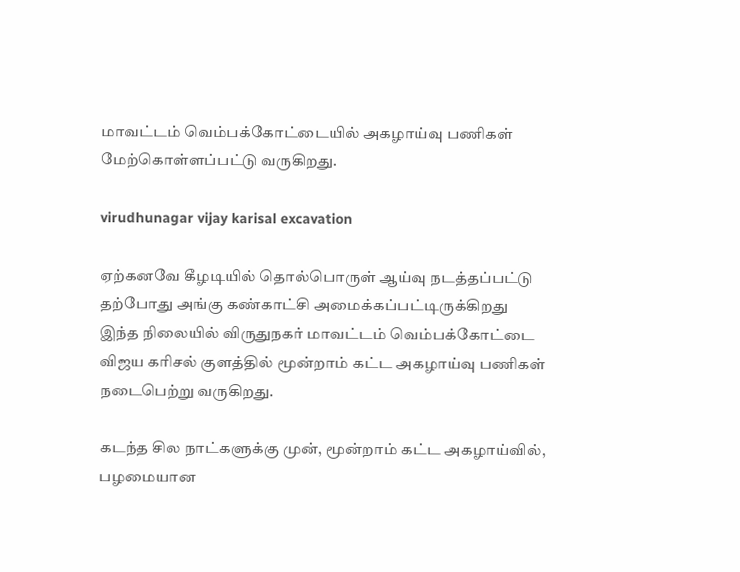மாவட்டம் வெம்பக்கோட்டையில் அகழாய்வு பணிகள் மேற்கொள்ளப்பட்டு வருகிறது.

virudhunagar vijay karisal excavation

ஏற்கனவே கீழடியில் தொல்பொருள் ஆய்வு நடத்தப்பட்டு தற்போது அங்கு கண்காட்சி அமைக்கப்பட்டிருக்கிறது இந்த நிலையில் விருதுநகர் மாவட்டம் வெம்பக்கோட்டை விஜய கரிசல் குளத்தில் மூன்றாம் கட்ட அகழாய்வு பணிகள் நடைபெற்று வருகிறது.

கடந்த சில நாட்களுக்கு முன், மூன்றாம் கட்ட அகழாய்வில், பழமையான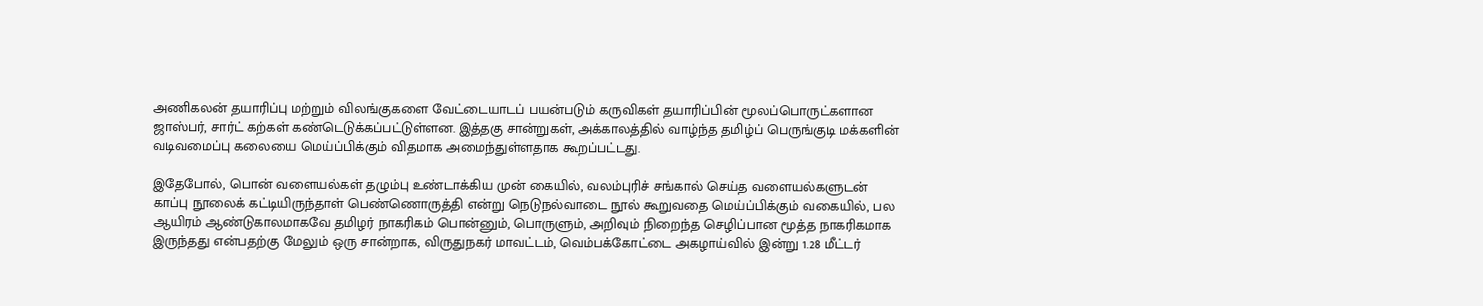அணிகலன் தயாரிப்பு மற்றும் விலங்குகளை வேட்டையாடப் பயன்படும் கருவிகள் தயாரிப்பின் மூலப்பொருட்களான ஜாஸ்பர், சார்ட் கற்கள் கண்டெடுக்கப்பட்டுள்ளன. இத்தகு சான்றுகள், அக்காலத்தில் வாழ்ந்த தமிழ்ப் பெருங்குடி மக்களின் வடிவமைப்பு கலையை மெய்ப்பிக்கும் விதமாக அமைந்துள்ளதாக கூறப்பட்டது.

இதேபோல், பொன் வளையல்கள் தழும்பு உண்டாக்கிய முன் கையில், வலம்புரிச் சங்கால் செய்த வளையல்களுடன் காப்பு நூலைக் கட்டியிருந்தாள் பெண்ணொருத்தி என்று நெடுநல்வாடை நூல் கூறுவதை மெய்ப்பிக்கும் வகையில், பல ஆயிரம் ஆண்டுகாலமாகவே தமிழர் நாகரிகம் பொன்னும், பொருளும், அறிவும் நிறைந்த செழிப்பான மூத்த நாகரிகமாக இருந்தது என்பதற்கு மேலும் ஒரு சான்றாக, விருதுநகர் மாவட்டம், வெம்பக்கோட்டை அகழாய்வில் இன்று 1.28 மீட்டர்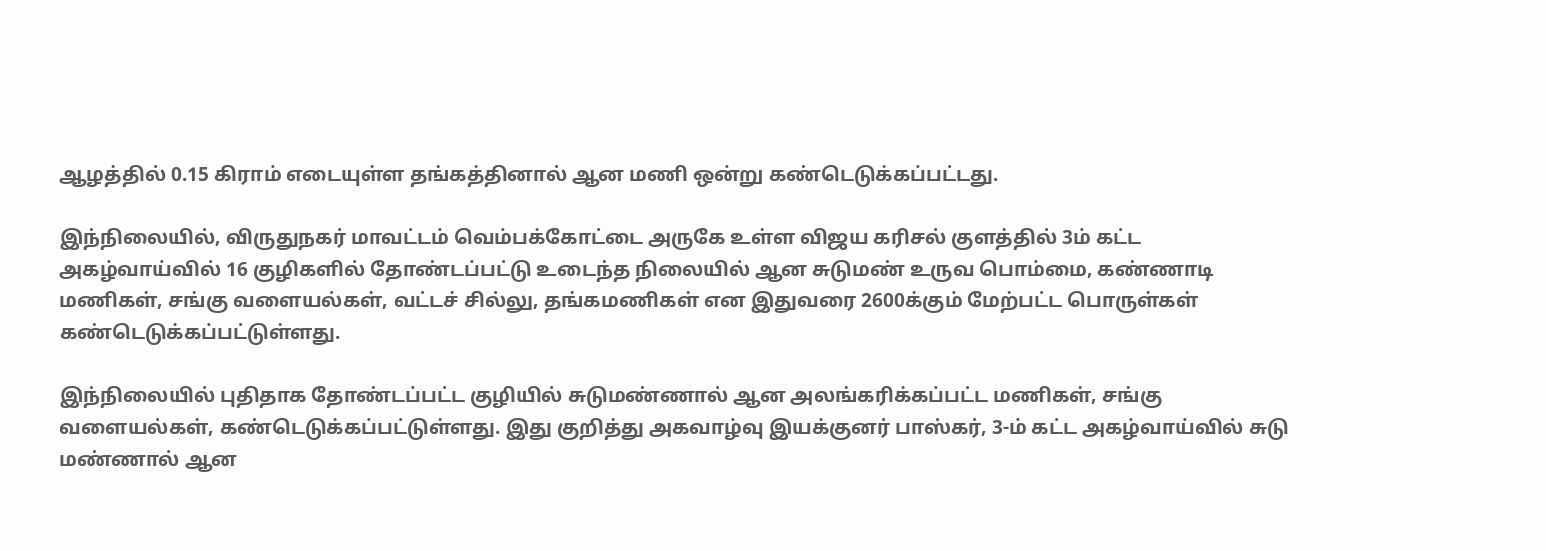ஆழத்தில் 0.15 கிராம் எடையுள்ள தங்கத்தினால் ஆன மணி ஒன்று கண்டெடுக்கப்பட்டது.

இந்நிலையில், விருதுநகர் மாவட்டம் வெம்பக்கோட்டை அருகே உள்ள விஜய கரிசல் குளத்தில் 3ம் கட்ட அகழ்வாய்வில் 16 குழிகளில் தோண்டப்பட்டு உடைந்த நிலையில் ஆன சுடுமண் உருவ பொம்மை, கண்ணாடி மணிகள், சங்கு வளையல்கள், வட்டச் சில்லு, தங்கமணிகள் என‌ இதுவரை 2600க்கும் மேற்பட்ட பொருள்கள் கண்டெடுக்கப்பட்டுள்ளது.

இந்நிலையில் புதிதாக தோண்டப்பட்ட குழியில் சுடுமண்ணால் ஆன அலங்கரிக்கப்பட்ட மணிகள், சங்கு வளையல்கள், கண்டெடுக்கப்பட்டுள்ளது. இது குறித்து அகவாழ்வு இயக்குனர் பாஸ்கர், 3-ம் கட்ட அகழ்வாய்வில் சுடு மண்ணால் ஆன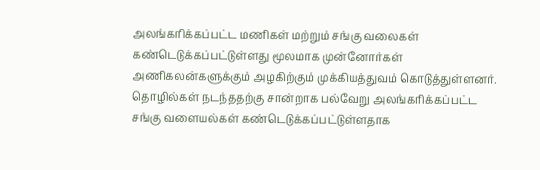அலங்கரிக்கப்பட்ட மணிகள் மற்றும் சங்கு வலைகள் கண்டெடுக்கப்பட்டுள்ளது மூலமாக முன்னோர்கள் அணிகலன்களுக்கும் அழகிற்கும் முக்கியத்துவம் கொடுத்துள்ளனர். தொழில்கள் நடந்ததற்கு சான்றாக பல்வேறு அலங்கரிக்கப்பட்ட சங்கு வளையல்கள் கண்டெடுக்கப்பட்டுள்ளதாக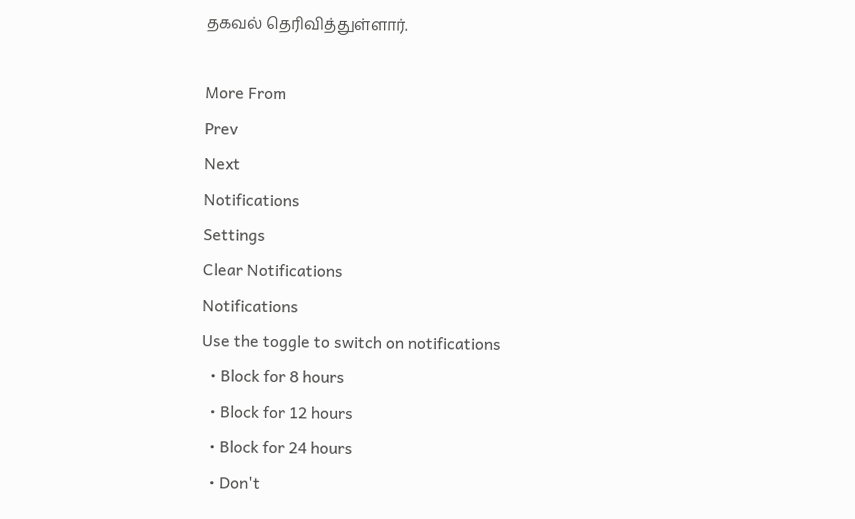தகவல் தெரிவித்துள்ளார்.

More From
Prev
Next
Notifications
Settings
Clear Notifications
Notifications
Use the toggle to switch on notifications
  • Block for 8 hours
  • Block for 12 hours
  • Block for 24 hours
  • Don't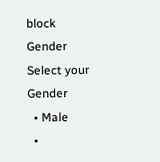block
Gender
Select your Gender
  • Male
  •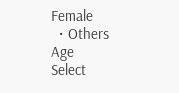Female
  • Others
Age
Select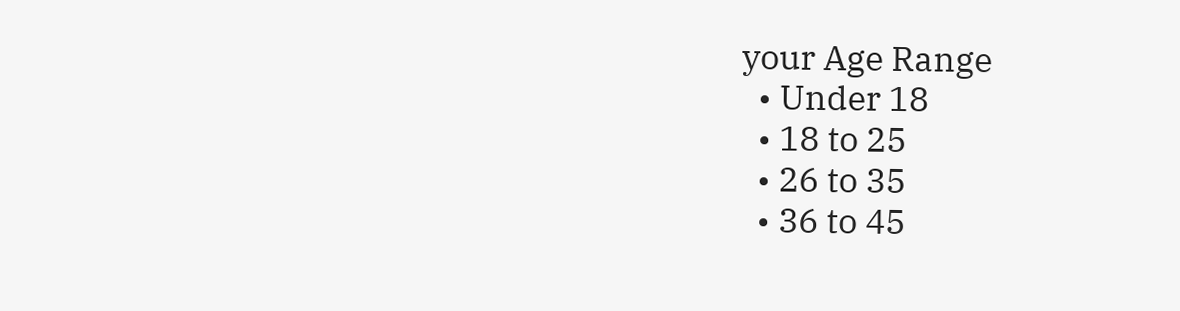your Age Range
  • Under 18
  • 18 to 25
  • 26 to 35
  • 36 to 45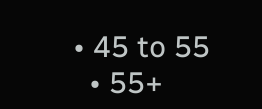• 45 to 55
  • 55+